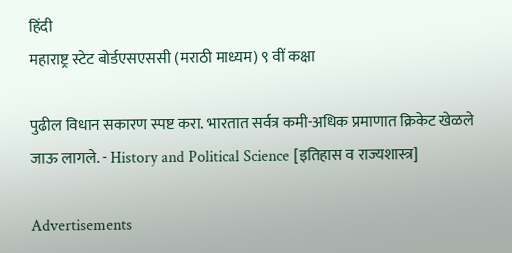हिंदी
महाराष्ट्र स्टेट बोर्डएसएससी (मराठी माध्यम) ९ वीं कक्षा

पुढील विधान सकारण स्पष्ट करा. भारतात सर्वत्र कमी-अधिक प्रमाणात क्रिकेट खेळले जाऊ लागले. - History and Political Science [इतिहास व राज्यशास्त्र]

Advertisements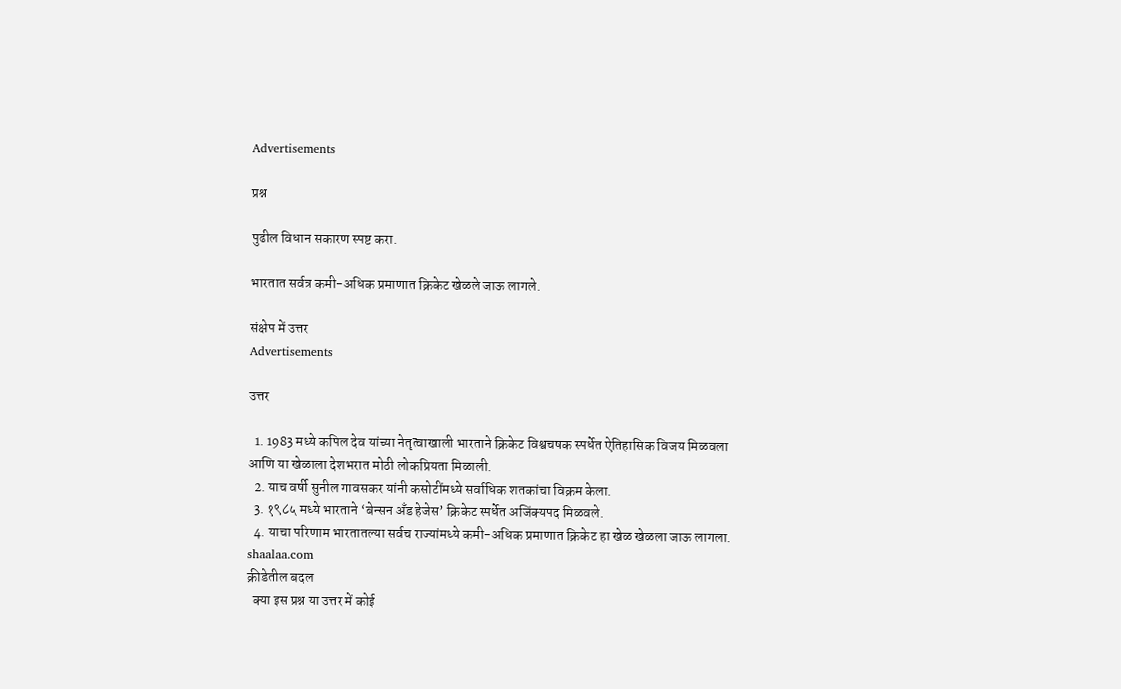Advertisements

प्रश्न

पुढील विधान सकारण स्पष्ट करा.

भारतात सर्वत्र कमी-अधिक प्रमाणात क्रिकेट खेळले जाऊ लागले.

संक्षेप में उत्तर
Advertisements

उत्तर

  1. 1983 मध्ये कपिल देव यांच्या नेतृत्वाखाली भारताने क्रिकेट विश्वचषक स्पर्धेत ऐतिहासिक विजय मिळवला आणि या खेळाला देशभरात मोठी लोकप्रियता मिळाली.
  2. याच वर्षी सुनील गावसकर यांनी कसोटींमध्ये सर्वाधिक शतकांचा विक्रम केला.
  3. १९८५ मध्ये भारताने ‘बेन्सन अँड हेजेस’ क्रिकेट स्पर्धेत अजिंक्यपद मिळवले.
  4. याचा परिणाम भारतातल्या सर्वच राज्यांमध्ये कमी-अधिक प्रमाणात क्रिकेट हा खेळ खेळला जाऊ लागला.
shaalaa.com
क्रीडेतील बदल
  क्या इस प्रश्न या उत्तर में कोई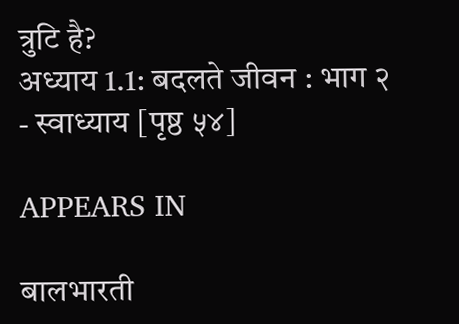त्रुटि है?
अध्याय 1.1: बदलते जीवन : भाग २ - स्वाध्याय [पृष्ठ ५४]

APPEARS IN

बालभारती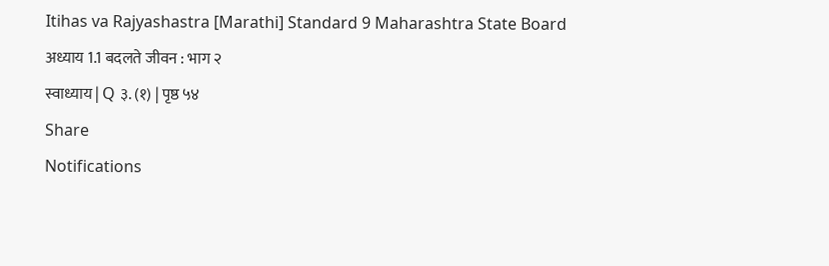Itihas va Rajyashastra [Marathi] Standard 9 Maharashtra State Board
अध्याय 1.1 बदलते जीवन : भाग २
स्वाध्याय | Q ३. (१) | पृष्ठ ५४
Share
Notifications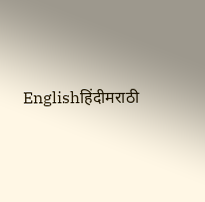Englishहिंदीमराठी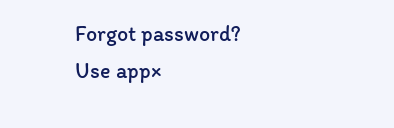Forgot password?
Use app×